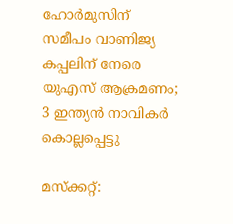ഹോര്‍മുസിന് സമീപം വാണിജ്യ കപ്പലിന് നേരെ യുഎസ് ആക്രമണം; 3 ഇന്ത്യന്‍ നാവികര്‍ കൊല്ലപ്പെട്ടു

മസ്‌ക്കറ്റ്: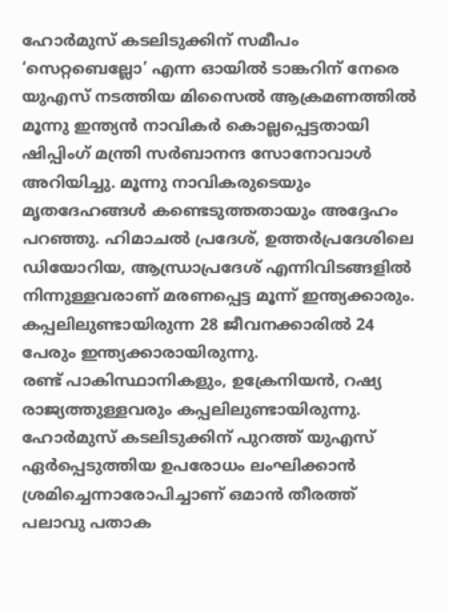ഹോര്‍മുസ് കടലിടുക്കിന് സമീപം ‘സെറ്റബെല്ലോ’ എന്ന ഓയില്‍ ടാങ്കറിന് നേരെ യുഎസ് നടത്തിയ മിസൈല്‍ ആക്രമണത്തില്‍ മൂന്നു ഇന്ത്യന്‍ നാവികര്‍ കൊല്ലപ്പെട്ടതായി ഷിപ്പിംഗ് മന്ത്രി സര്‍ബാനന്ദ സോനോവാള്‍ അറിയിച്ചു. മൂന്നു നാവികരുടെയും മൃതദേഹങ്ങള്‍ കണ്ടെടുത്തതായും അദ്ദേഹം പറഞ്ഞു. ഹിമാചല്‍ പ്രദേശ്, ഉത്തര്‍പ്രദേശിലെ ഡിയോറിയ, ആന്ധ്രാപ്രദേശ് എന്നിവിടങ്ങളില്‍ നിന്നുള്ളവരാണ് മരണപ്പെട്ട മൂന്ന് ഇന്ത്യക്കാരും. കപ്പലിലുണ്ടായിരുന്ന 28 ജീവനക്കാരില്‍ 24 പേരും ഇന്ത്യക്കാരായിരുന്നു.
രണ്ട് പാകിസ്ഥാനികളും, ഉക്രേനിയന്‍, റഷ്യ രാജ്യത്തുള്ളവരും കപ്പലിലുണ്ടായിരുന്നു. ഹോര്‍മുസ് കടലിടുക്കിന് പുറത്ത് യുഎസ് ഏര്‍പ്പെടുത്തിയ ഉപരോധം ലംഘിക്കാന്‍ ശ്രമിച്ചെന്നാരോപിച്ചാണ് ഒമാന്‍ തീരത്ത് പലാവു പതാക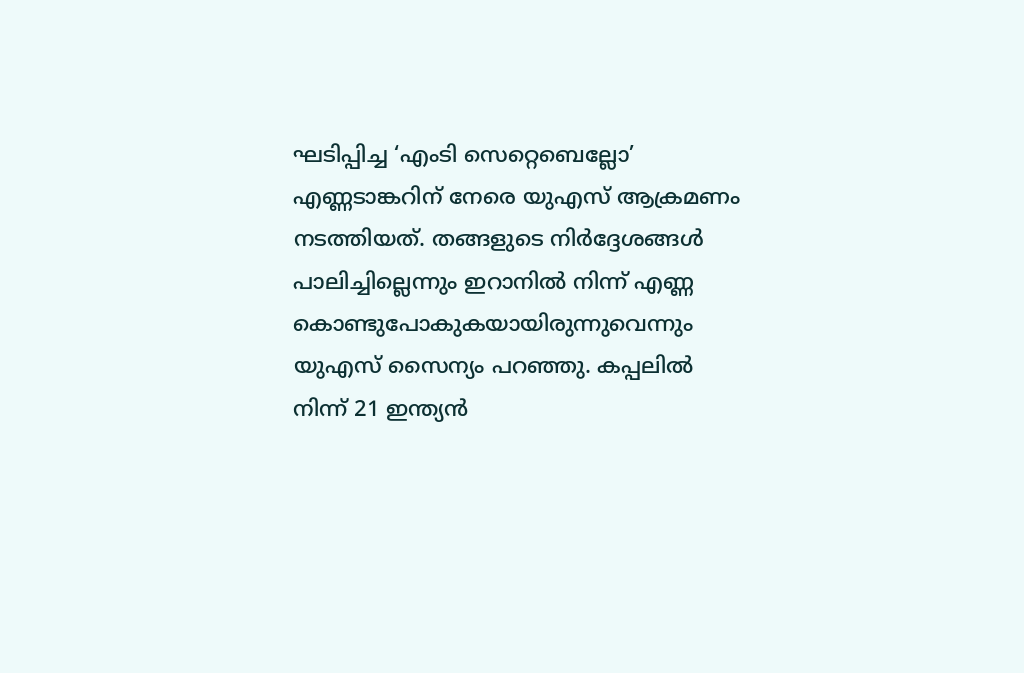ഘടിപ്പിച്ച ‘എംടി സെറ്റെബെല്ലോ’ എണ്ണടാങ്കറിന് നേരെ യുഎസ് ആക്രമണം നടത്തിയത്. തങ്ങളുടെ നിര്‍ദ്ദേശങ്ങള്‍ പാലിച്ചില്ലെന്നും ഇറാനില്‍ നിന്ന് എണ്ണ കൊണ്ടുപോകുകയായിരുന്നുവെന്നും യുഎസ് സൈന്യം പറഞ്ഞു. കപ്പലില്‍ നിന്ന് 21 ഇന്ത്യന്‍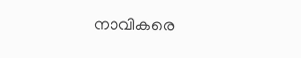നാവികരെ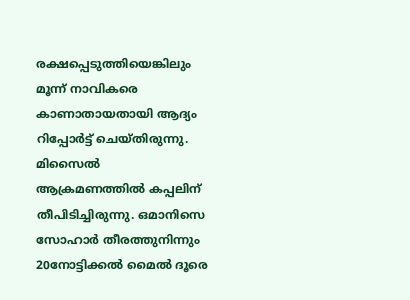രക്ഷപ്പെടുത്തിയെങ്കിലും മൂന്ന് നാവികരെ കാണാതായതായി ആദ്യം റിപ്പോര്‍ട്ട് ചെയ്തിരുന്നു. മിസൈല്‍ ആക്രമണത്തില്‍ കപ്പലിന് തീപിടിച്ചിരുന്നു. ഒമാനിസെ സോഹാര്‍ തീരത്തുനിന്നും 20നോട്ടിക്കല്‍ മൈല്‍ ദൂരെ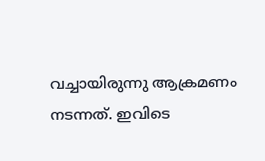വച്ചായിരുന്നു ആക്രമണം നടന്നത്. ഇവിടെ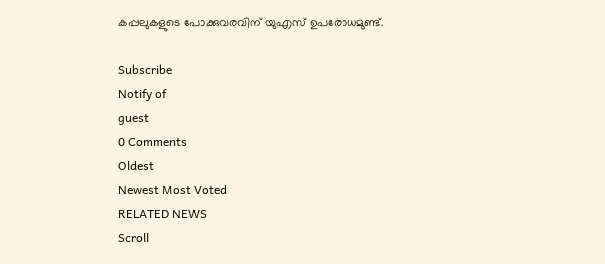കപ്പലുകളുടെ പോക്കുവരവിന് യുഎസ് ഉപരോധമുണ്ട്.

Subscribe
Notify of
guest
0 Comments
Oldest
Newest Most Voted
RELATED NEWS
Scroll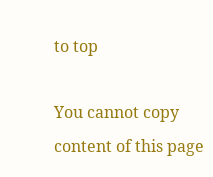to top

You cannot copy content of this page